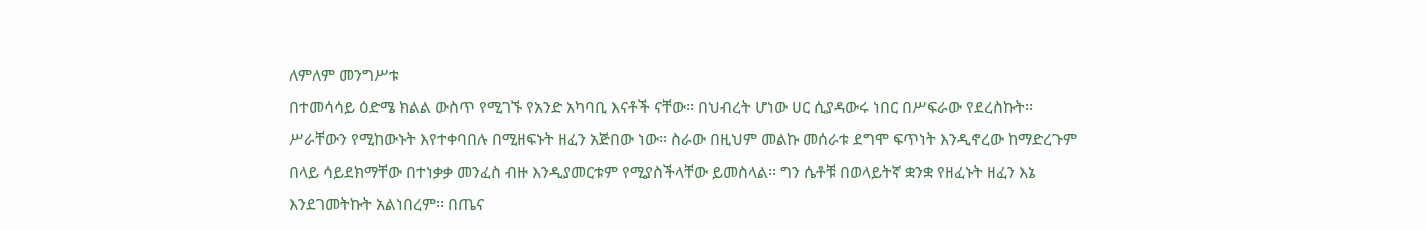ለምለም መንግሥቱ
በተመሳሳይ ዕድሜ ክልል ውስጥ የሚገኙ የአንድ አካባቢ እናቶች ናቸው፡፡ በህብረት ሆነው ሀር ሲያዳውሩ ነበር በሥፍራው የደረስኩት፡፡ ሥራቸውን የሚከውኑት እየተቀባበሉ በሚዘፍኑት ዘፈን አጅበው ነው፡፡ ስራው በዚህም መልኩ መሰራቱ ደግሞ ፍጥነት እንዲኖረው ከማድረጉም በላይ ሳይደክማቸው በተነቃቃ መንፈስ ብዙ እንዲያመርቱም የሚያስችላቸው ይመስላል፡፡ ግን ሴቶቹ በወላይትኛ ቋንቋ የዘፈኑት ዘፈን እኔ እንደገመትኩት አልነበረም፡፡ በጤና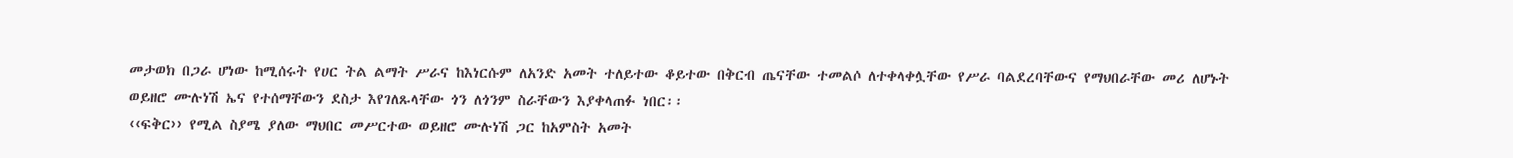መታወክ በጋራ ሆነው ከሚሰሩት የሀር ትል ልማት ሥራና ከእነርሱም ለአንድ አመት ተለይተው ቆይተው በቅርብ ጤናቸው ተመልሶ ለተቀላቀሏቸው የሥራ ባልደረባቸውና የማህበራቸው መሪ ለሆኑት ወይዘሮ ሙሉነሽ ኤና የተሰማቸውን ደስታ እየገለጹላቸው ጎን ለጎንም ስራቸውን እያቀላጠፉ ነበር፡፡
‹‹ፍቅር›› የሚል ስያሜ ያለው ማህበር መሥርተው ወይዘሮ ሙሉነሽ ጋር ከአምስት አመት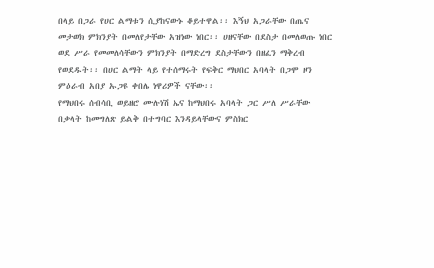በላይ በጋራ የሀር ልማቱን ሲያከናውኑ ቆይተዋል፡፡ እኝህ አጋራቸው በጤና መታወክ ምክንያት በመለየታቸው አዝነው ነበር፡፡ ሀዘናቸው በደስታ በመለወጡ ነበር ወደ ሥራ የመመለሳቸውን ምክንያት በማድረግ ደስታቸውን በዘፈን ማቅረብ የወደዱት፡፡ በሀር ልማት ላይ የተሰማሩት የፍቅር ማህበር አባላት በጋሞ ዞን ምዕራብ አበያ ኡጋዩ ቀበሌ ነዋሪዎች ናቸው፡፡
የማህበሩ ሰብሳቢ ወይዘሮ ሙሉነሽ ኤና ከማህበሩ አባላት ጋር ሥለ ሥራቸው በቃላት ከመግለጽ ይልቅ በተግባር እንዳይላቸውና ምስክር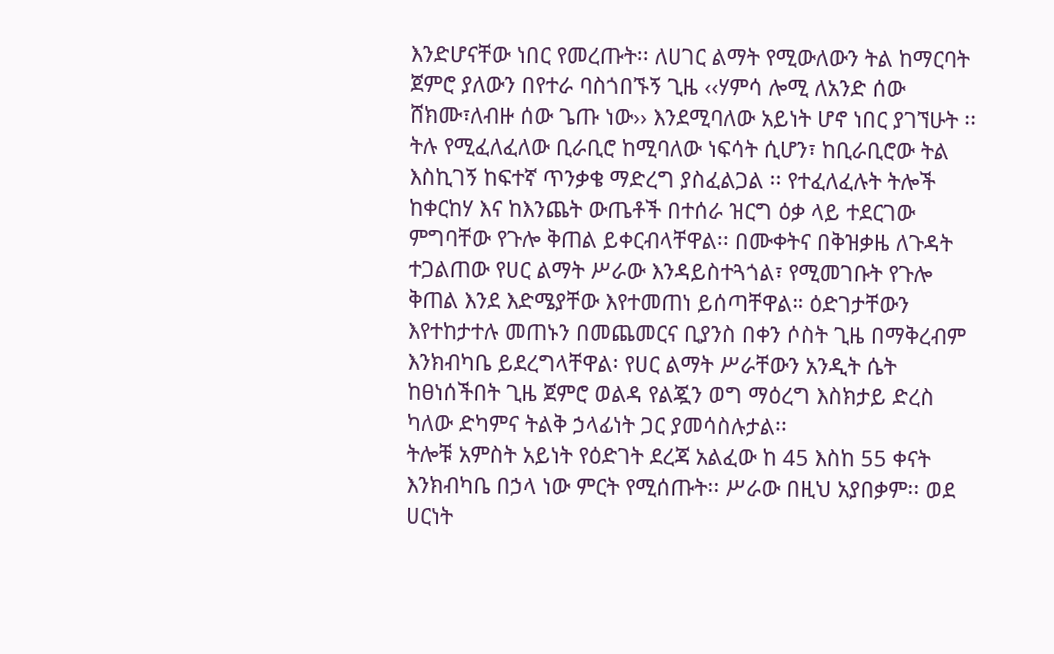እንድሆናቸው ነበር የመረጡት፡፡ ለሀገር ልማት የሚውለውን ትል ከማርባት ጀምሮ ያለውን በየተራ ባስጎበኙኝ ጊዜ ‹‹ሃምሳ ሎሚ ለአንድ ሰው ሸክሙ፣ለብዙ ሰው ጌጡ ነው›› እንደሚባለው አይነት ሆኖ ነበር ያገኘሁት ፡፡ ትሉ የሚፈለፈለው ቢራቢሮ ከሚባለው ነፍሳት ሲሆን፣ ከቢራቢሮው ትል እስኪገኝ ከፍተኛ ጥንቃቄ ማድረግ ያስፈልጋል ፡፡ የተፈለፈሉት ትሎች ከቀርከሃ እና ከእንጨት ውጤቶች በተሰራ ዝርግ ዕቃ ላይ ተደርገው ምግባቸው የጉሎ ቅጠል ይቀርብላቸዋል፡፡ በሙቀትና በቅዝቃዜ ለጉዳት ተጋልጠው የሀር ልማት ሥራው እንዳይስተጓጎል፣ የሚመገቡት የጉሎ ቅጠል እንደ እድሜያቸው እየተመጠነ ይሰጣቸዋል። ዕድገታቸውን እየተከታተሉ መጠኑን በመጨመርና ቢያንስ በቀን ሶስት ጊዜ በማቅረብም እንክብካቤ ይደረግላቸዋል፡ የሀር ልማት ሥራቸውን አንዲት ሴት ከፀነሰችበት ጊዜ ጀምሮ ወልዳ የልጇን ወግ ማዕረግ እስክታይ ድረስ ካለው ድካምና ትልቅ ኃላፊነት ጋር ያመሳስሉታል፡፡
ትሎቹ አምስት አይነት የዕድገት ደረጃ አልፈው ከ 45 እስከ 55 ቀናት እንክብካቤ በኃላ ነው ምርት የሚሰጡት፡፡ ሥራው በዚህ አያበቃም፡፡ ወደ ሀርነት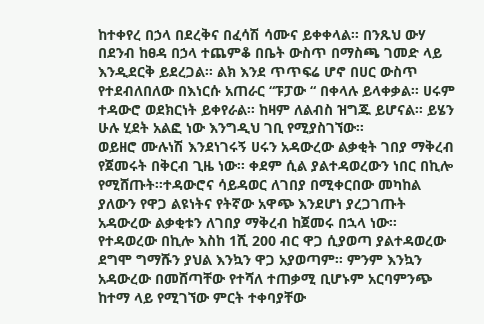ከተቀየረ በኃላ በደረቅና በፈሳሽ ሳሙና ይቀቀላል፡፡ በንጹህ ውሃ በደንብ ከፀዳ በኃላ ተጨምቆ በቤት ውስጥ በማስጫ ገመድ ላይ እንዲደርቅ ይደረጋል፡፡ ልክ እንደ ጥጥፍሬ ሆኖ በሀር ውስጥ የተደብለበለው በእነርሱ አጠራር “ፑፓው “ በቀላሉ ይላቀቃል፡፡ ሀሩም ተዳውሮ ወደክርነት ይቀየራል፡፡ ከዛም ለልብስ ዝግጁ ይሆናል፡፡ ይሄን ሁሉ ሂደት አልፎ ነው እንግዲህ ገቢ የሚያስገኘው፡፡
ወይዘሮ ሙሉነሽ እንደነገሩኝ ሀሩን አዳውረው ልቃቂት ገበያ ማቅረብ የጀመሩት በቅርብ ጊዜ ነው፡፡ ቀደም ሲል ያልተዳወረውን ነበር በኪሎ የሚሸጡት፡፡ተዳውሮና ሳይዳወር ለገበያ በሚቀርበው መካከል ያለውን የዋጋ ልዩነትና የትኛው አዋጭ እንደሆነ ያረጋገጡት አዳውረው ልቃቂቱን ለገበያ ማቅረብ ከጀመሩ በኋላ ነው፡፡ የተዳወረው በኪሎ እስከ 1ሺ 200 ብር ዋጋ ሲያወጣ ያልተዳወረው ደግሞ ግማሹን ያህል እንኳን ዋጋ አያወጣም፡፡ ምንም እንኳን አዳውረው በመሸጣቸው የተሻለ ተጠቃሚ ቢሆኑም አርባምንጭ ከተማ ላይ የሚገኘው ምርት ተቀባያቸው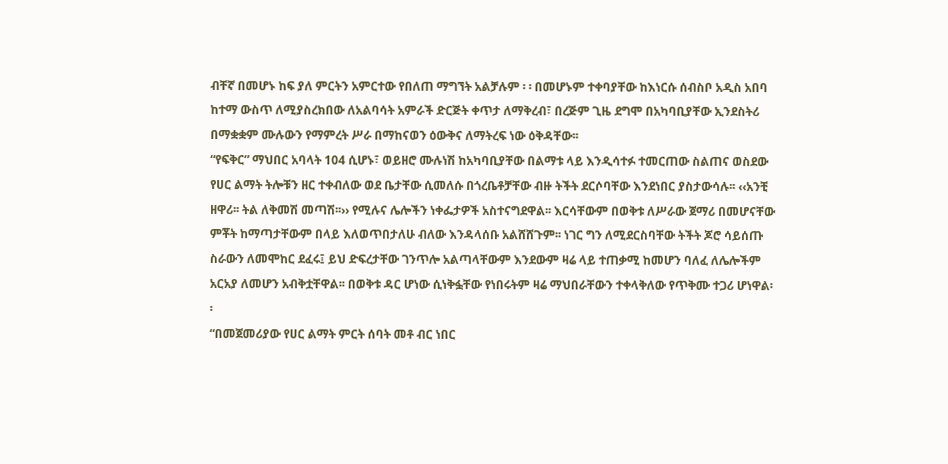ብቸኛ በመሆኑ ከፍ ያለ ምርትን አምርተው የበለጠ ማግኘት አልቻሉም ፡ ፡ በመሆኑም ተቀባያቸው ከእነርሱ ሰብስቦ አዲስ አበባ ከተማ ውስጥ ለሚያስረክበው ለአልባሳት አምራች ድርጅት ቀጥታ ለማቅረብ፣ በረጅም ጊዜ ደግሞ በአካባቢያቸው ኢንደስትሪ በማቋቋም ሙሉውን የማምረት ሥራ በማከናወን ዕውቅና ለማትረፍ ነው ዕቅዳቸው፡፡
“የፍቅር” ማህበር አባላት 104 ሲሆኑ፣ ወይዘሮ ሙሉነሽ ከአካባቢያቸው በልማቱ ላይ እንዲሳተፉ ተመርጠው ስልጠና ወስደው የሀር ልማት ትሎቹን ዘር ተቀብለው ወደ ቤታቸው ሲመለሱ በጎረቤቶቻቸው ብዙ ትችት ደርሶባቸው እንደነበር ያስታውሳሉ፡፡ ‹‹አንቺ ዘዋሪ፡፡ ትል ለቅመሽ መጣሽ፡፡›› የሚሉና ሌሎችን ነቀፌታዎች አስተናግደዋል፡፡ እርሳቸውም በወቅቱ ለሥራው ጀማሪ በመሆናቸው ምቾት ከማጣታቸውም በላይ እለወጥበታለሁ ብለው እንዳላሰቡ አልሸሸጉም፡፡ ነገር ግን ለሚደርስባቸው ትችት ጆሮ ሳይሰጡ ስራውን ለመሞከር ደፈሩ፤ ይህ ድፍረታቸው ገንጥሎ አልጣላቸውም እንደውም ዛሬ ላይ ተጠቃሚ ከመሆን ባለፈ ለሌሎችም አርአያ ለመሆን አብቅቷቸዋል፡፡ በወቅቱ ዳር ሆነው ሲነቅፏቸው የነበሩትም ዛሬ ማህበራቸውን ተቀላቅለው የጥቅሙ ተጋሪ ሆነዋል፡፡
“በመጀመሪያው የሀር ልማት ምርት ሰባት መቶ ብር ነበር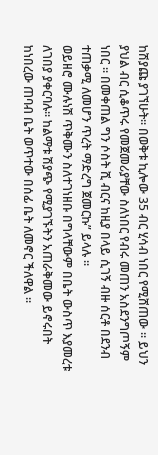ከሽያጩ ያገኘሁት፡፡ በወቅቱ ኪሎው 35 ብር ሂሳብ ነበር የሚሸጠው ፡፡ ይህን ያህል ብር ሲቆጥሩ የመጀመሪያቸው ስለነበር የብሩ መጠን አስደንግጦኝም ነበር ፡፡ በመቀጠል ግን ሶስት ሺ ብርና ከዚያ በላይ ሲገኝ ብዙ ሰርቶ በደንብ ተጠቃሚ ለመሆን ጥረት ማድረግ ጀመርኩ” ይላሉ ፡፡
ወይዘሮ ሙሉነሽ ጥቅሙን ስለተገነዘቡ በግላቸውም በቤት ውስጥ እያመረቱ ለገበያ ያቀርባሉ፡፡ ከልማቱ ሽያጭ የሚያገኙትን አጠራቅመው ይኖሩበት ከነበረው ጠባብ ቤት ወጥተው በሰፊ ቤት ለመኖር ችለዋል ፡፡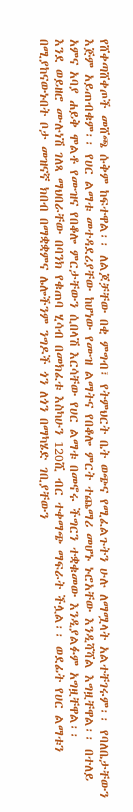የሸቀጣሸቀጦች መሸጫ ሱቅም ከፍተዋል፡፡ ለልጆቻቸው በቂ ምግብ፣ የትምህርት ቤት ወጭና የሚፈልጉትን ሁሉ ለማሟላት አልተቸገሩም፡፡ የባለቤታቸውን እጅም አይጠብቁም፡፡ የሀር ልማቱ መተዳደሪያቸው ከሆነው የሙዝ ልማትና የበቆሎ ምርት ተጨማሪ መሆኑ ኑሮአቸው እንዲሻሻል እግዟቸዋል፡፡ በተለይ አምና አባያ ሐይቅ ሞልቶ የሙዝና የበቆሎ ምርታቸውን ሲበላሽ እርሳቸው የሀር ልማቱ በመኖሩ ችግርን ተቋቁመው እንዲያልፉም አግዟቸዋል፡፡
እንደ ወይዘሮ ሙሉነሽ ገለጻ ማህበራቸው በባንክ የቁጠባ ሂሳብ በመክፈቱ እስካሁን 120ሺ ብር ተቀማጭ ማፍራት ችሏል፡፡ ወደፊት የሀር ልማቱን በሚያከናውኑበት ቦታ መዝናኛ ክበብ በማቋቋምና ሌሎችንም ንግዶች ጎን ለጎን በማካሄድ ገቢያቸውን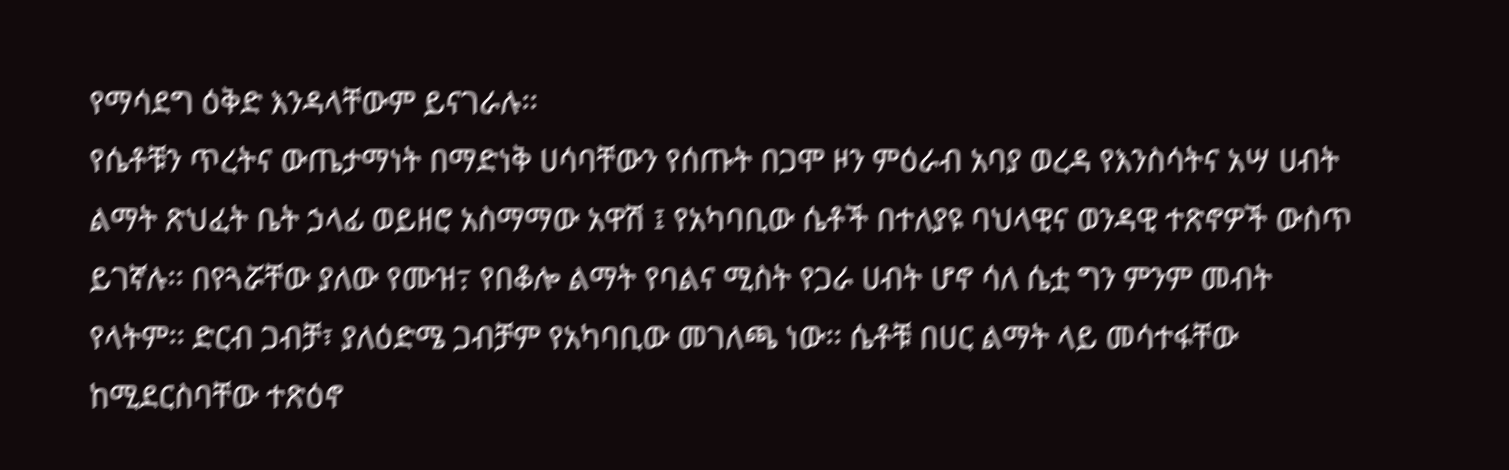የማሳደግ ዕቅድ እንዳላቸውም ይናገራሉ፡፡
የሴቶቹን ጥረትና ውጤታማነት በማድነቅ ሀሳባቸውን የሰጡት በጋሞ ዞን ምዕራብ አባያ ወረዳ የእንስሳትና አሣ ሀብት ልማት ጽህፈት ቤት ኃላፊ ወይዘሮ አስማማው አዋሽ ፤ የአካባቢው ሴቶች በተለያዩ ባህላዊና ወንዳዊ ተጽኖዎች ውስጥ ይገኛሉ፡፡ በየጓሯቸው ያለው የሙዝ߹ የበቆሎ ልማት የባልና ሚስት የጋራ ሀብት ሆኖ ሳለ ሴቷ ግን ምንም መብት የላትም፡፡ ድርብ ጋብቻ፣ ያለዕድሜ ጋብቻም የአካባቢው መገለጫ ነው፡፡ ሴቶቹ በሀር ልማት ላይ መሳተፋቸው ከሚደርስባቸው ተጽዕኖ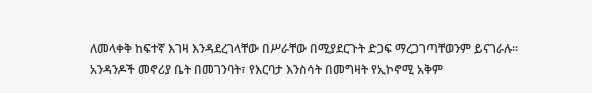ለመላቀቅ ከፍተኛ እገዛ እንዳደረገላቸው በሥራቸው በሚያደርጉት ድጋፍ ማረጋገጣቸወንም ይናገራሉ፡፡
አንዳንዶች መኖሪያ ቤት በመገንባት፣ የእርባታ እንስሳት በመግዛት የኢኮኖሚ አቅም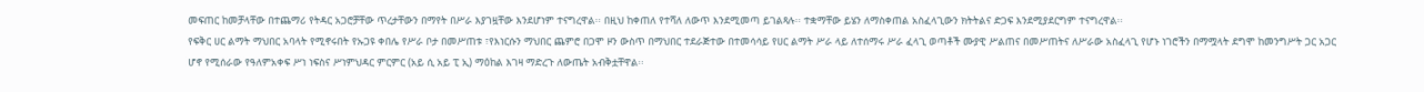መፍጠር ከመቻላቸው በተጨማሪ የትዳር አጋሮቻቸው ጥረታቸውን በማየት በሥራ እያገዟቸው እንደሆነም ተናግረዋል፡፡ በዚህ ከቀጠለ የተሻለ ለውጥ እንደሚመጣ ይገልጻሉ፡፡ ተቋማቸው ይሄን ለማስቀጠል አስፈላጊውን ክትትልና ድጋፍ እንደሚያደርግም ተናግረዋል፡፡
የፍቅር ሀር ልማት ማህበር አባላት የሚኖሩበት የኡጋዩ ቀበሌ የሥራ ቦታ በመሥጠቱ ፣የእነርሱን ማህበር ጨምሮ በጋሞ ዞን ውስጥ በማህበር ተደራጅተው በተመሳሳይ የሀር ልማት ሥራ ላይ ለተሰማሩ ሥራ ፈላጊ ወጣቶች ሙያዊ ሥልጠና በመሥጠትና ለሥራው አስፈላጊ የሆኑ ነገሮችን በማሟላት ደግሞ ከመንግሥት ጋር አጋር ሆኖ የሚሰራው የዓለምአቀፍ ሥነ ነፍስና ሥነምህዳር ምርምር (አይ ሲ አይ ፒ ኢ) ማዕከል እገዛ ማድረጉ ለውጤት አብቅቷቸዋል፡፡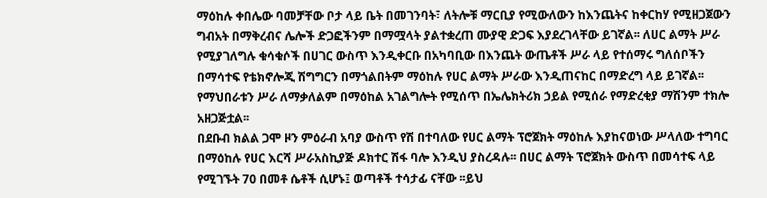ማዕከሉ ቀበሌው ባመቻቸው ቦታ ላይ ቤት በመገንባት፣ ለትሎቹ ማርቢያ የሚውለውን ከእንጨትና ከቀርከሃ የሚዘጋጀውን ግብአት በማቅረብና ሌሎች ድጋፎችንም በማሟላት ያልተቋረጠ ሙያዊ ድጋፍ እያደረገላቸው ይገኛል፡፡ ለሀር ልማት ሥራ የሚያገለግሉ ቁሳቁሶች በሀገር ውስጥ እንዲቀርቡ በአካባቢው በእንጨት ውጤቶች ሥራ ላይ የተሰማሩ ግለሰቦችን በማሳተፍ የቴክኖሎጂ ሽግግርን በማጎልበትም ማዕከሉ የሀር ልማት ሥራው እንዲጠናከር በማድረግ ላይ ይገኛል፡፡ የማህበራቱን ሥራ ለማቃለልም በማዕከል አገልግሎት የሚሰጥ በኤሌክትሪክ ኃይል የሚሰራ የማድረቂያ ማሽንም ተክሎ አዘጋጅቷል፡፡
በደቡብ ክልል ጋሞ ዞን ምዕራብ አባያ ውስጥ የሽ በተባለው የሀር ልማት ፕሮጀክት ማዕከሉ እያከናወነው ሥላለው ተግባር በማዕከሉ የሀር እርሻ ሥራአስኪያጅ ዶክተር ሽፋ ባሎ እንዲህ ያስረዳሉ፡፡ በሀር ልማት ፕሮጀክት ውስጥ በመሳተፍ ላይ የሚገኙት 70 በመቶ ሴቶች ሲሆኑ፤ ወጣቶች ተሳታፊ ናቸው ፡፡ይህ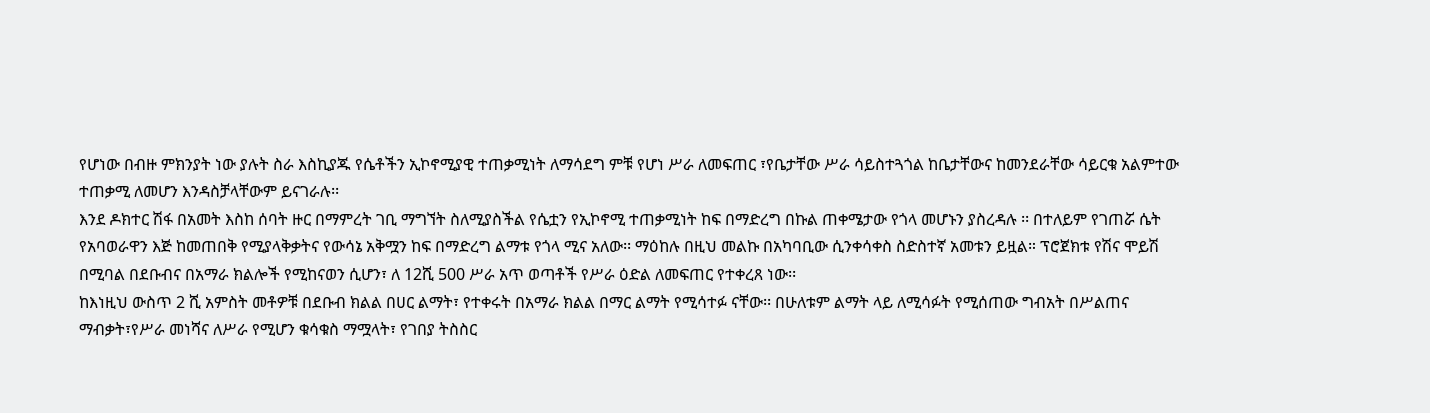የሆነው በብዙ ምክንያት ነው ያሉት ስራ እስኪያጁ የሴቶችን ኢኮኖሚያዊ ተጠቃሚነት ለማሳደግ ምቹ የሆነ ሥራ ለመፍጠር ፣የቤታቸው ሥራ ሳይስተጓጎል ከቤታቸውና ከመንደራቸው ሳይርቁ አልምተው ተጠቃሚ ለመሆን እንዳስቻላቸውም ይናገራሉ፡፡
እንደ ዶክተር ሽፋ በአመት እስከ ሰባት ዙር በማምረት ገቢ ማግኘት ስለሚያስችል የሴቷን የኢኮኖሚ ተጠቃሚነት ከፍ በማድረግ በኩል ጠቀሜታው የጎላ መሆኑን ያስረዳሉ ፡፡ በተለይም የገጠሯ ሴት የአባወራዋን እጅ ከመጠበቅ የሚያላቅቃትና የውሳኔ አቅሟን ከፍ በማድረግ ልማቱ የጎላ ሚና አለው፡፡ ማዕከሉ በዚህ መልኩ በአካባቢው ሲንቀሳቀስ ስድስተኛ አመቱን ይዟል። ፕሮጀክቱ የሽና ሞይሽ በሚባል በደቡብና በአማራ ክልሎች የሚከናወን ሲሆን፣ ለ 12ሺ 500 ሥራ አጥ ወጣቶች የሥራ ዕድል ለመፍጠር የተቀረጸ ነው፡፡
ከእነዚህ ውስጥ 2 ሺ አምስት መቶዎቹ በደቡብ ክልል በሀር ልማት፣ የተቀሩት በአማራ ክልል በማር ልማት የሚሳተፉ ናቸው፡፡ በሁለቱም ልማት ላይ ለሚሳፉት የሚሰጠው ግብአት በሥልጠና ማብቃት፣የሥራ መነሻና ለሥራ የሚሆን ቁሳቁስ ማሟላት፣ የገበያ ትስስር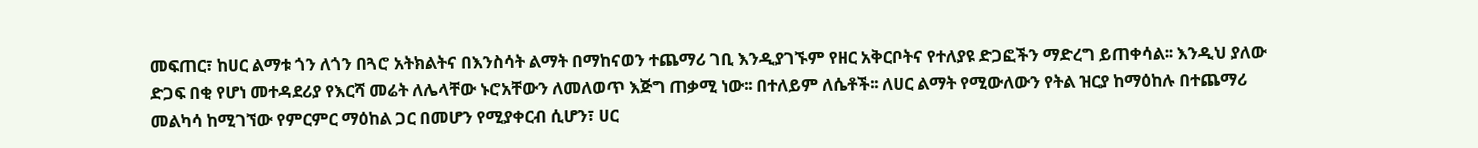መፍጠር፣ ከሀር ልማቱ ጎን ለጎን በጓሮ አትክልትና በእንስሳት ልማት በማከናወን ተጨማሪ ገቢ እንዲያገኙም የዘር አቅርቦትና የተለያዩ ድጋፎችን ማድረግ ይጠቀሳል፡፡ እንዲህ ያለው ድጋፍ በቂ የሆነ መተዳደሪያ የእርሻ መሬት ለሌላቸው ኑሮአቸውን ለመለወጥ እጅግ ጠቃሚ ነው፡፡ በተለይም ለሴቶች፡፡ ለሀር ልማት የሚውለውን የትል ዝርያ ከማዕከሉ በተጨማሪ መልካሳ ከሚገኘው የምርምር ማዕከል ጋር በመሆን የሚያቀርብ ሲሆን፣ ሀር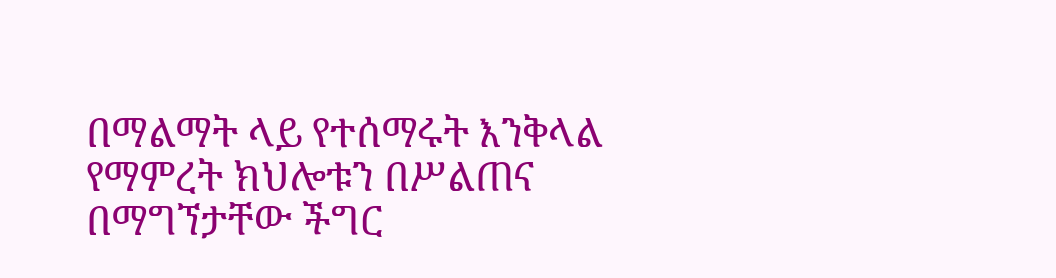በማልማት ላይ የተሰማሩት እንቅላል የማምረት ክህሎቱን በሥልጠና በማግኘታቸው ችግር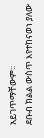አይገጥማቸውም፡፡
ደቡብ ክልል ውስጥ እየተከናወነ ያለው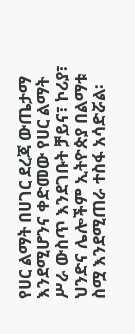የሀር ልማት በሀገር ደረጃ ውጤታማ እንደሚሆንና ቀድመው የሀር ልማት ሥራ ውስጥ እንደገቡት ቻይና፣ ኮሪያ፣ ህንድና ሌሎችም ኢትዮጵያ በልማቱ ስሟ እንደሚጠራ ተስፋ አሳድሯል፡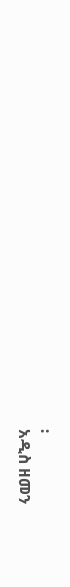፡
አዲስ ዘመን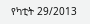የካቲት 29/2013